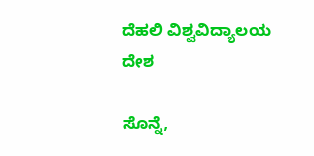ದೆಹಲಿ ವಿಶ್ವವಿದ್ಯಾಲಯ
ದೇಶ

ಸೊನ್ನೆ,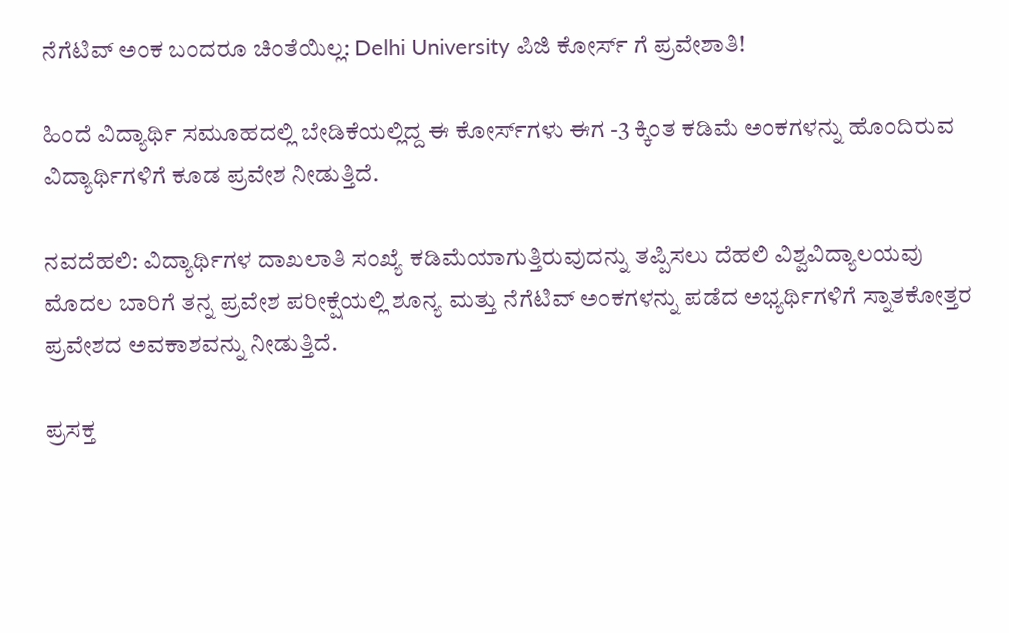ನೆಗೆಟಿವ್ ಅಂಕ ಬಂದರೂ ಚಿಂತೆಯಿಲ್ಲ: Delhi University ಪಿಜಿ ಕೋರ್ಸ್ ಗೆ ಪ್ರವೇಶಾತಿ!

ಹಿಂದೆ ವಿದ್ಯಾರ್ಥಿ ಸಮೂಹದಲ್ಲಿ ಬೇಡಿಕೆಯಲ್ಲಿದ್ದ ಈ ಕೋರ್ಸ್‌ಗಳು ಈಗ -3 ಕ್ಕಿಂತ ಕಡಿಮೆ ಅಂಕಗಳನ್ನು ಹೊಂದಿರುವ ವಿದ್ಯಾರ್ಥಿಗಳಿಗೆ ಕೂಡ ಪ್ರವೇಶ ನೀಡುತ್ತಿದೆ.

ನವದೆಹಲಿ: ವಿದ್ಯಾರ್ಥಿಗಳ ದಾಖಲಾತಿ ಸಂಖ್ಯೆ ಕಡಿಮೆಯಾಗುತ್ತಿರುವುದನ್ನು ತಪ್ಪಿಸಲು ದೆಹಲಿ ವಿಶ್ವವಿದ್ಯಾಲಯವು ಮೊದಲ ಬಾರಿಗೆ ತನ್ನ ಪ್ರವೇಶ ಪರೀಕ್ಷೆಯಲ್ಲಿ ಶೂನ್ಯ ಮತ್ತು ನೆಗೆಟಿವ್ ಅಂಕಗಳನ್ನು ಪಡೆದ ಅಭ್ಯರ್ಥಿಗಳಿಗೆ ಸ್ನಾತಕೋತ್ತರ ಪ್ರವೇಶದ ಅವಕಾಶವನ್ನು ನೀಡುತ್ತಿದೆ.

ಪ್ರಸಕ್ತ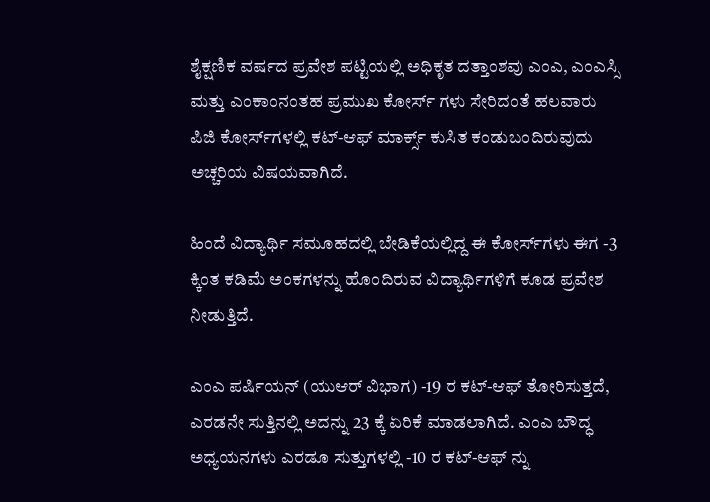ಶೈಕ್ಷಣಿಕ ವರ್ಷದ ಪ್ರವೇಶ ಪಟ್ಟಿಯಲ್ಲಿ ಅಧಿಕೃತ ದತ್ತಾಂಶವು ಎಂಎ, ಎಂಎಸ್ಸಿ ಮತ್ತು ಎಂಕಾಂನಂತಹ ಪ್ರಮುಖ ಕೋರ್ಸ್ ಗಳು ಸೇರಿದಂತೆ ಹಲವಾರು ಪಿಜಿ ಕೋರ್ಸ್‌ಗಳಲ್ಲಿ ಕಟ್-ಆಫ್ ಮಾರ್ಕ್ಸ್ ಕುಸಿತ ಕಂಡುಬಂದಿರುವುದು ಅಚ್ಚರಿಯ ವಿಷಯವಾಗಿದೆ.

ಹಿಂದೆ ವಿದ್ಯಾರ್ಥಿ ಸಮೂಹದಲ್ಲಿ ಬೇಡಿಕೆಯಲ್ಲಿದ್ದ ಈ ಕೋರ್ಸ್‌ಗಳು ಈಗ -3 ಕ್ಕಿಂತ ಕಡಿಮೆ ಅಂಕಗಳನ್ನು ಹೊಂದಿರುವ ವಿದ್ಯಾರ್ಥಿಗಳಿಗೆ ಕೂಡ ಪ್ರವೇಶ ನೀಡುತ್ತಿದೆ.

ಎಂಎ ಪರ್ಷಿಯನ್ (ಯುಆರ್ ವಿಭಾಗ) -19 ರ ಕಟ್-ಆಫ್ ತೋರಿಸುತ್ತದೆ, ಎರಡನೇ ಸುತ್ತಿನಲ್ಲಿ ಅದನ್ನು 23 ಕ್ಕೆ ಏರಿಕೆ ಮಾಡಲಾಗಿದೆ. ಎಂಎ ಬೌದ್ಧ ಅಧ್ಯಯನಗಳು ಎರಡೂ ಸುತ್ತುಗಳಲ್ಲಿ -10 ರ ಕಟ್-ಆಫ್ ನ್ನು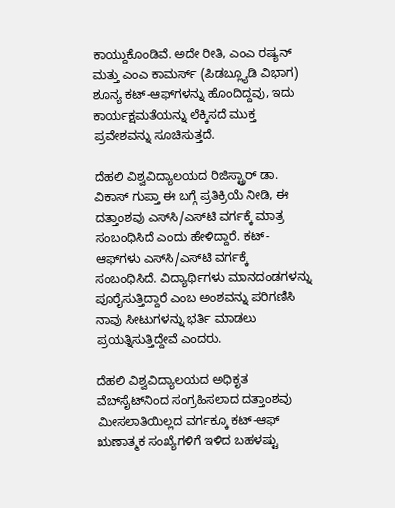ಕಾಯ್ದುಕೊಂಡಿವೆ. ಅದೇ ರೀತಿ, ಎಂಎ ರಷ್ಯನ್ ಮತ್ತು ಎಂಎ ಕಾಮರ್ಸ್ (ಪಿಡಬ್ಲ್ಯೂಡಿ ವಿಭಾಗ) ಶೂನ್ಯ ಕಟ್-ಆಫ್‌ಗಳನ್ನು ಹೊಂದಿದ್ದವು, ಇದು ಕಾರ್ಯಕ್ಷಮತೆಯನ್ನು ಲೆಕ್ಕಿಸದೆ ಮುಕ್ತ ಪ್ರವೇಶವನ್ನು ಸೂಚಿಸುತ್ತದೆ.

ದೆಹಲಿ ವಿಶ್ವವಿದ್ಯಾಲಯದ ರಿಜಿಸ್ಟ್ರಾರ್ ಡಾ. ವಿಕಾಸ್ ಗುಪ್ತಾ ಈ ಬಗ್ಗೆ ಪ್ರತಿಕ್ರಿಯೆ ನೀಡಿ, ಈ ದತ್ತಾಂಶವು ಎಸ್‌ಸಿ/ಎಸ್‌ಟಿ ವರ್ಗಕ್ಕೆ ಮಾತ್ರ ಸಂಬಂಧಿಸಿದೆ ಎಂದು ಹೇಳಿದ್ದಾರೆ. ಕಟ್-ಆಫ್‌ಗಳು ಎಸ್‌ಸಿ/ಎಸ್‌ಟಿ ವರ್ಗಕ್ಕೆ ಸಂಬಂಧಿಸಿದೆ. ವಿದ್ಯಾರ್ಥಿಗಳು ಮಾನದಂಡಗಳನ್ನು ಪೂರೈಸುತ್ತಿದ್ದಾರೆ ಎಂಬ ಅಂಶವನ್ನು ಪರಿಗಣಿಸಿ ನಾವು ಸೀಟುಗಳನ್ನು ಭರ್ತಿ ಮಾಡಲು ಪ್ರಯತ್ನಿಸುತ್ತಿದ್ದೇವೆ ಎಂದರು.

ದೆಹಲಿ ವಿಶ್ವವಿದ್ಯಾಲಯದ ಅಧಿಕೃತ ವೆಬ್‌ಸೈಟ್‌ನಿಂದ ಸಂಗ್ರಹಿಸಲಾದ ದತ್ತಾಂಶವು ಮೀಸಲಾತಿಯಿಲ್ಲದ ವರ್ಗಕ್ಕೂ ಕಟ್-ಆಫ್ ಋಣಾತ್ಮಕ ಸಂಖ್ಯೆಗಳಿಗೆ ಇಳಿದ ಬಹಳಷ್ಟು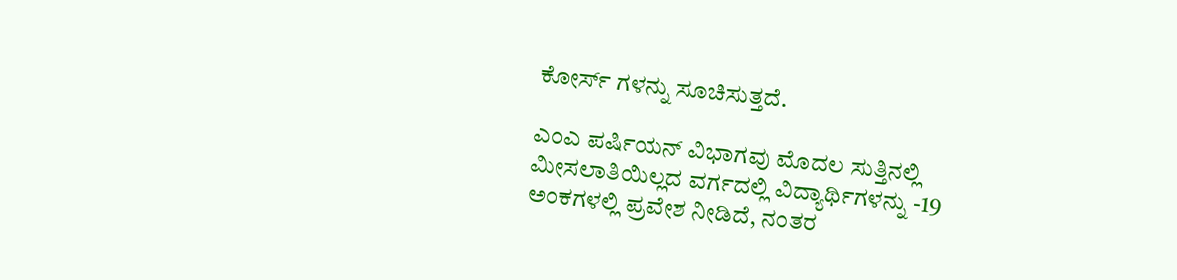ಕೋರ್ಸ್ ಗಳನ್ನು ಸೂಚಿಸುತ್ತದೆ.

ಎಂಎ ಪರ್ಷಿಯನ್ ವಿಭಾಗವು ಮೊದಲ ಸುತ್ತಿನಲ್ಲಿ ಮೀಸಲಾತಿಯಿಲ್ಲದ ವರ್ಗದಲ್ಲಿ ವಿದ್ಯಾರ್ಥಿಗಳನ್ನು -19 ಅಂಕಗಳಲ್ಲಿ ಪ್ರವೇಶ ನೀಡಿದೆ, ನಂತರ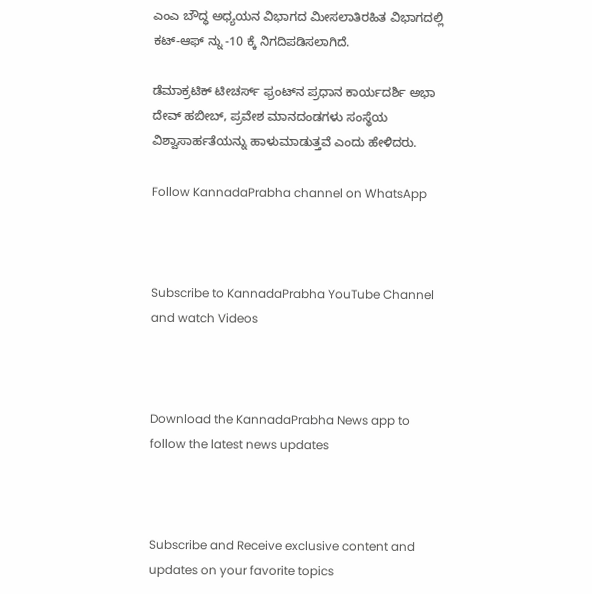ಎಂಎ ಬೌದ್ಧ ಅಧ್ಯಯನ ವಿಭಾಗದ ಮೀಸಲಾತಿರಹಿತ ವಿಭಾಗದಲ್ಲಿ ಕಟ್-ಆಫ್ ನ್ನು -10 ಕ್ಕೆ ನಿಗದಿಪಡಿಸಲಾಗಿದೆ.

ಡೆಮಾಕ್ರಟಿಕ್ ಟೀಚರ್ಸ್ ಫ್ರಂಟ್‌ನ ಪ್ರಧಾನ ಕಾರ್ಯದರ್ಶಿ ಅಭಾ ದೇವ್ ಹಬೀಬ್, ಪ್ರವೇಶ ಮಾನದಂಡಗಳು ಸಂಸ್ಥೆಯ ವಿಶ್ವಾಸಾರ್ಹತೆಯನ್ನು ಹಾಳುಮಾಡುತ್ತವೆ ಎಂದು ಹೇಳಿದರು.

Follow KannadaPrabha channel on WhatsApp



Subscribe to KannadaPrabha YouTube Channel and watch Videos



Download the KannadaPrabha News app to follow the latest news updates



Subscribe and Receive exclusive content and updates on your favorite topics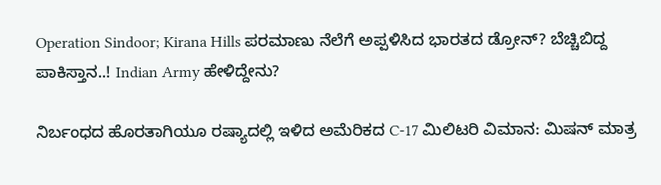Operation Sindoor; Kirana Hills ಪರಮಾಣು ನೆಲೆಗೆ ಅಪ್ಪಳಿಸಿದ ಭಾರತದ ಡ್ರೋನ್? ಬೆಚ್ಚಿಬಿದ್ದ ಪಾಕಿಸ್ತಾನ..! Indian Army ಹೇಳಿದ್ದೇನು?

ನಿರ್ಬಂಧದ ಹೊರತಾಗಿಯೂ ರಷ್ಯಾದಲ್ಲಿ ಇಳಿದ ಅಮೆರಿಕದ C-17 ಮಿಲಿಟರಿ ವಿಮಾನ: ಮಿಷನ್ ಮಾತ್ರ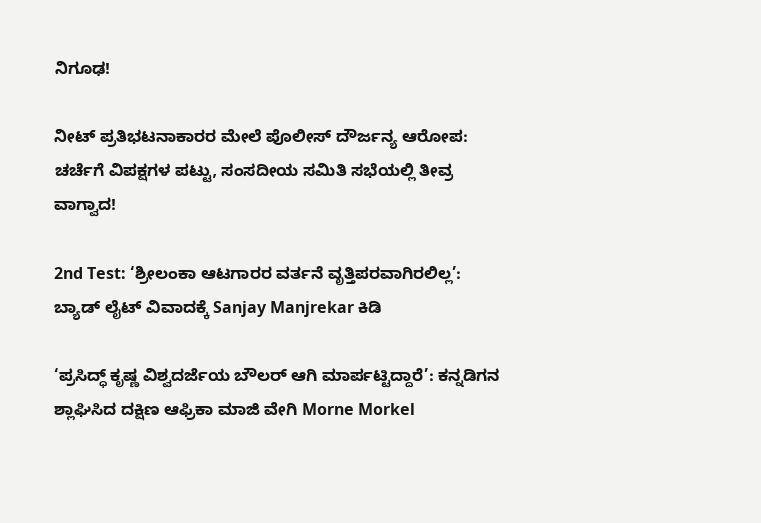ನಿಗೂಢ!

ನೀಟ್ ಪ್ರತಿಭಟನಾಕಾರರ ಮೇಲೆ ಪೊಲೀಸ್ ದೌರ್ಜನ್ಯ ಆರೋಪ: ಚರ್ಚೆಗೆ ವಿಪಕ್ಷಗಳ ಪಟ್ಟು, ಸಂಸದೀಯ ಸಮಿತಿ ಸಭೆಯಲ್ಲಿ ತೀವ್ರ ವಾಗ್ವಾದ!

2nd Test: ‘ಶ್ರೀಲಂಕಾ ಆಟಗಾರರ ವರ್ತನೆ ವೃತ್ತಿಪರವಾಗಿರಲಿಲ್ಲ’: ಬ್ಯಾಡ್ ಲೈಟ್ ವಿವಾದಕ್ಕೆ Sanjay Manjrekar ಕಿಡಿ

‘ಪ್ರಸಿದ್ಧ್ ಕೃಷ್ಣ ವಿಶ್ವದರ್ಜೆಯ ಬೌಲರ್ ಆಗಿ ಮಾರ್ಪಟ್ಟಿದ್ದಾರೆ’: ಕನ್ನಡಿಗನ ಶ್ಲಾಘಿಸಿದ ದಕ್ಷಿಣ ಆಫ್ರಿಕಾ ಮಾಜಿ ವೇಗಿ Morne Morkel